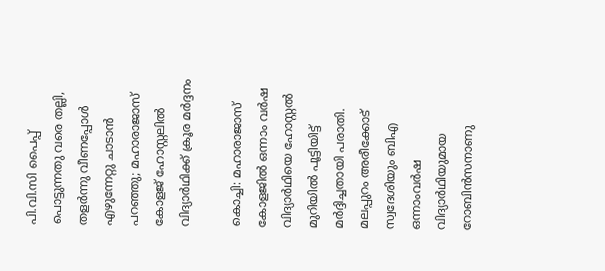പി.വി.സി പൈപ്പ് പൊട്ടുന്നതു വരെ തല്ലി, തളര്‍ന്നു വീണപ്പോള്‍ എഴുന്നേറ്റു ചാടാന്‍ പറഞ്ഞു; മഹാരാജാസ് കോളജ് ഹോസ്റ്റലില്‍ വിദ്യാര്‍ഥിക്ക് ക്രൂര മര്‍ദ്ദനം

കൊച്ചി: മഹാരാജാസ് കോളജില്‍ ഒന്നാം വര്‍ഷ വിദ്യാര്‍ഥിയെ ഹോസ്റ്റല്‍ മുറിയില്‍ പൂട്ടിയിട്ട് മര്‍ദ്ദിച്ചതായി പരാതി. മലപ്പുറം അരീക്കോട് സ്വദേശിയും ബിഎ ഒന്നാംവര്‍ഷ വിദ്യാര്‍ഥിയുമായ റോബിന്‍സനാണു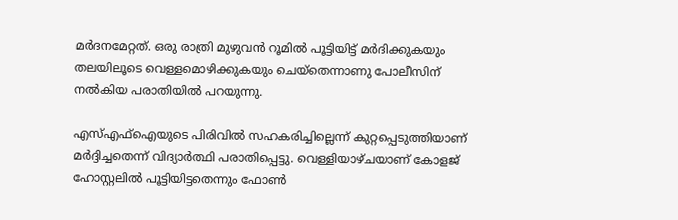മര്‍ദനമേറ്റത്. ഒരു രാത്രി മുഴുവന്‍ റൂമില്‍ പൂട്ടിയിട്ട് മര്‍ദിക്കുകയും തലയിലൂടെ വെള്ളമൊഴിക്കുകയും ചെയ്‌തെന്നാണു പോലീസിന് നല്‍കിയ പരാതിയില്‍ പറയുന്നു.

എസ്എഫ്ഐയുടെ പിരിവില്‍ സഹകരിച്ചില്ലെന്ന് കുറ്റപ്പെടുത്തിയാണ് മര്‍ദ്ദിച്ചതെന്ന് വിദ്യാര്‍ത്ഥി പരാതിപ്പെട്ടു. വെള്ളിയാഴ്ചയാണ് കോളജ് ഹോസ്റ്റലില്‍ പൂട്ടിയിട്ടതെന്നും ഫോണ്‍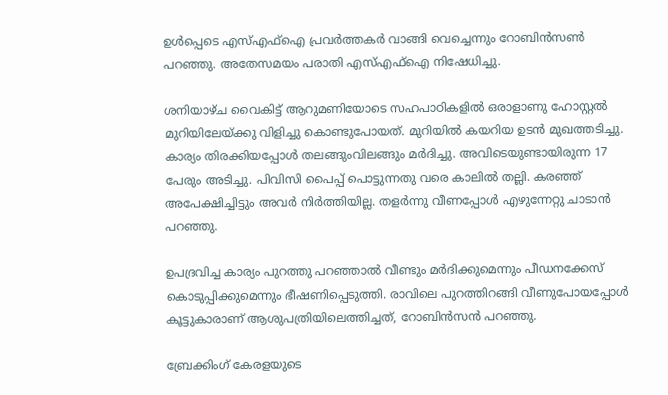ഉള്‍പ്പെടെ എസ്എഫ്‌ഐ പ്രവര്‍ത്തകര്‍ വാങ്ങി വെച്ചെന്നും റോബിന്‍സണ്‍ പറഞ്ഞു. അതേസമയം പരാതി എസ്എഫ്‌ഐ നിഷേധിച്ചു.

ശനിയാഴ്ച വൈകിട്ട് ആറുമണിയോടെ സഹപാഠികളില്‍ ഒരാളാണു ഹോസ്റ്റല്‍ മുറിയിലേയ്ക്കു വിളിച്ചു കൊണ്ടുപോയത്. മുറിയില്‍ കയറിയ ഉടന്‍ മുഖത്തടിച്ചു. കാര്യം തിരക്കിയപ്പോള്‍ തലങ്ങുംവിലങ്ങും മര്‍ദിച്ചു. അവിടെയുണ്ടായിരുന്ന 17 പേരും അടിച്ചു. പിവിസി പൈപ്പ് പൊട്ടുന്നതു വരെ കാലില്‍ തല്ലി. കരഞ്ഞ് അപേക്ഷിച്ചിട്ടും അവര്‍ നിര്‍ത്തിയില്ല. തളര്‍ന്നു വീണപ്പോള്‍ എഴുന്നേറ്റു ചാടാന്‍ പറഞ്ഞു.

ഉപദ്രവിച്ച കാര്യം പുറത്തു പറഞ്ഞാല്‍ വീണ്ടും മര്‍ദിക്കുമെന്നും പീഡനക്കേസ് കൊടുപ്പിക്കുമെന്നും ഭീഷണിപ്പെടുത്തി. രാവിലെ പുറത്തിറങ്ങി വീണുപോയപ്പോള്‍ കൂട്ടുകാരാണ് ആശുപത്രിയിലെത്തിച്ചത്, റോബിന്‍സന്‍ പറഞ്ഞു.

ബ്രേക്കിംഗ് കേരളയുടെ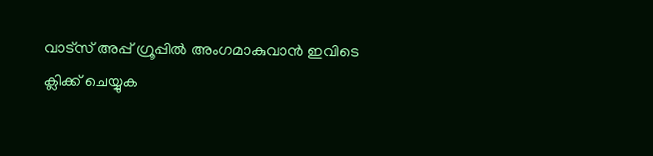വാട്സ് അപ്പ് ഗ്രൂപ്പിൽ അംഗമാകുവാൻ ഇവിടെ ക്ലിക്ക് ചെയ്യുക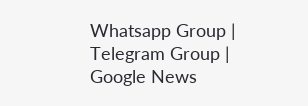Whatsapp Group | Telegram Group | Google News